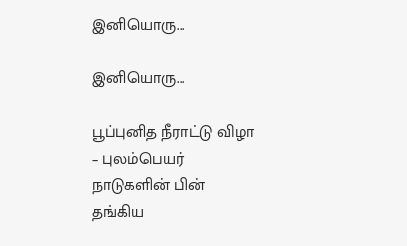இனியொரு...

இனியொரு...

பூப்புனித நீராட்டு விழா – புலம்பெயர் நாடுகளின் பின் தங்கிய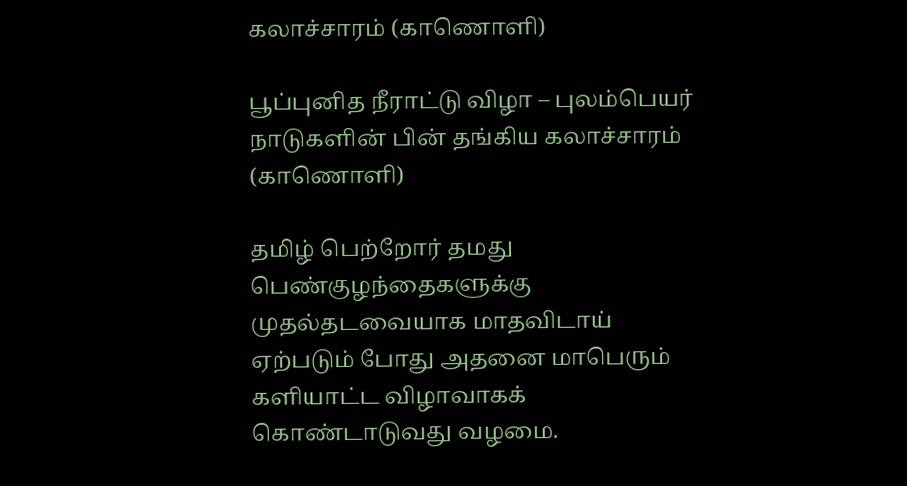கலாச்சாரம் (காணொளி)

பூப்புனித நீராட்டு விழா – புலம்பெயர் நாடுகளின் பின் தங்கிய கலாச்சாரம் (காணொளி)

தமிழ் பெற்றோர் தமது பெண்குழந்தைகளுக்கு முதல்தடவையாக மாதவிடாய் ஏற்படும் போது அதனை மாபெரும் களியாட்ட விழாவாகக் கொண்டாடுவது வழமை.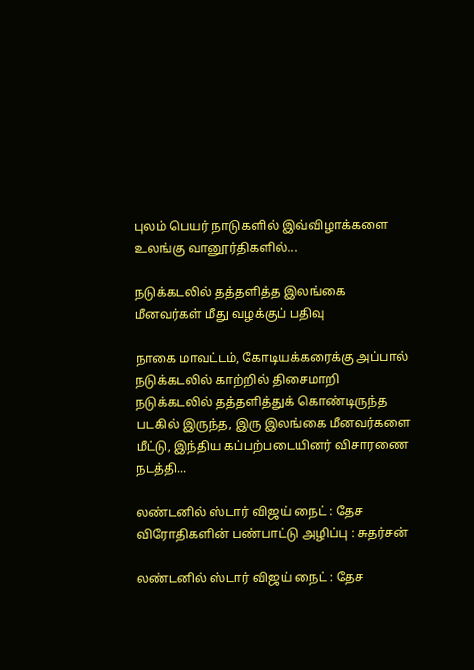புலம் பெயர் நாடுகளில் இவ்விழாக்களை உலங்கு வானூர்திகளில்...

நடுக்கடலில் தத்தளித்த இலங்கை மீனவர்கள் மீது வழக்குப் பதிவு

நாகை மாவட்டம், கோடியக்கரைக்கு அப்பால் நடுக்கடலில் காற்றில் திசைமாறி நடுக்கடலில் தத்தளித்துக் கொண்டிருந்த படகில் இருந்த, இரு இலங்கை மீனவர்களை மீட்டு, இந்திய கப்பற்படையினர் விசாரணை நடத்தி...

லண்டனில் ஸ்டார் விஜய் நைட் : தேச விரோதிகளின் பண்பாட்டு அழிப்பு : சுதர்சன்

லண்டனில் ஸ்டார் விஜய் நைட் : தேச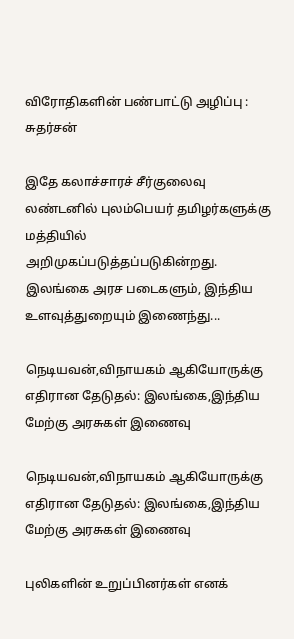விரோதிகளின் பண்பாட்டு அழிப்பு : சுதர்சன்

இதே கலாச்சாரச் சீர்குலைவு லண்டனில் புலம்பெயர் தமிழர்களுக்கு மத்தியில் அறிமுகப்படுத்தப்படுகின்றது. இலங்கை அரச படைகளும், இந்திய உளவுத்துறையும் இணைந்து...

நெடியவன்,விநாயகம் ஆகியோருக்கு எதிரான தேடுதல்: இலங்கை,இந்திய மேற்கு அரசுகள் இணைவு

நெடியவன்,விநாயகம் ஆகியோருக்கு எதிரான தேடுதல்: இலங்கை,இந்திய மேற்கு அரசுகள் இணைவு

புலிகளின் உறுப்பினர்கள் எனக்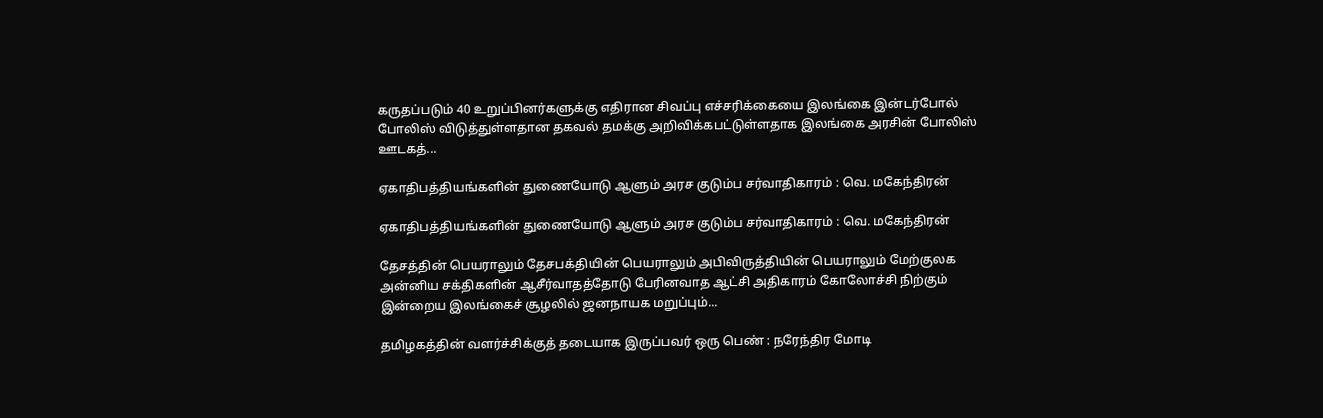கருதப்படும் 40 உறுப்பினர்களுக்கு எதிரான சிவப்பு எச்சரிக்கையை இலங்கை இன்டர்போல் போலிஸ் விடுத்துள்ளதான தகவல் தமக்கு அறிவிக்கபட்டுள்ளதாக இலங்கை அரசின் போலிஸ் ஊடகத்...

ஏகாதிபத்தியங்களின் துணையோடு ஆளும் அரச குடும்ப சர்வாதிகாரம் : வெ. மகேந்திரன்

ஏகாதிபத்தியங்களின் துணையோடு ஆளும் அரச குடும்ப சர்வாதிகாரம் : வெ. மகேந்திரன்

தேசத்தின் பெயராலும் தேசபக்தியின் பெயராலும் அபிவிருத்தியின் பெயராலும் மேற்குலக அன்னிய சக்திகளின் ஆசீர்வாதத்தோடு பேரினவாத ஆட்சி அதிகாரம் கோலோச்சி நிற்கும் இன்றைய இலங்கைச் சூழலில் ஜனநாயக மறுப்பும்...

தமிழகத்தின் வளர்ச்சிக்குத் தடையாக இருப்பவர் ஒரு பெண் : நரேந்திர மோடி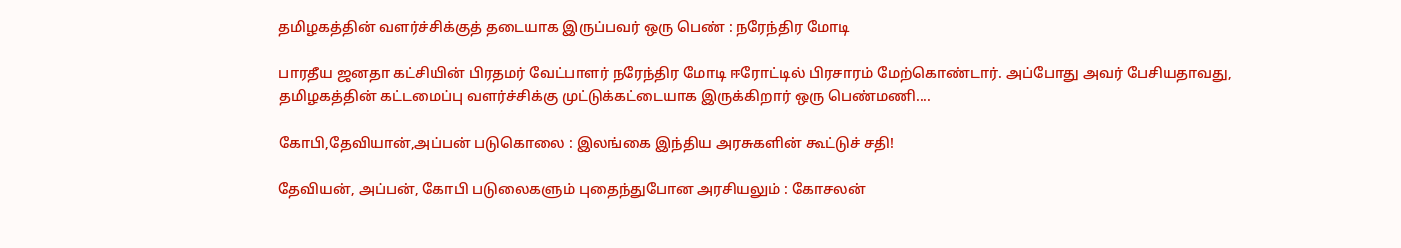தமிழகத்தின் வளர்ச்சிக்குத் தடையாக இருப்பவர் ஒரு பெண் : நரேந்திர மோடி

பாரதீய ஜனதா கட்சியின் பிரதமர் வேட்பாளர் நரேந்திர மோடி ஈரோட்டில் பிரசாரம் மேற்கொண்டார். அப்போது அவர் பேசியதாவது, தமிழகத்தின் கட்டமைப்பு வளர்ச்சிக்கு முட்டுக்கட்டையாக இருக்கிறார் ஒரு பெண்மணி....

கோபி,தேவியான்,அப்பன் படுகொலை : இலங்கை இந்திய அரசுகளின் கூட்டுச் சதி!

தேவியன், அப்பன், கோபி படுலைகளும் புதைந்துபோன அரசியலும் : கோசலன்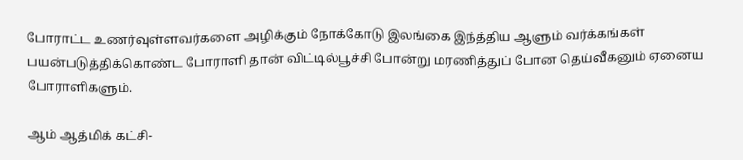போராட்ட உணர்வுள்ளவர்களை அழிக்கும் நோக்கோடு இலங்கை இந்த்திய ஆளும் வர்க்கங்கள் பயன்படுத்திக்கொண்ட போராளி தான் விட்டில்பூச்சி போன்று மரணித்துப் போன தெய்வீகனும் ஏனைய போராளிகளும்.

ஆம் ஆத்மிக் கட்சி-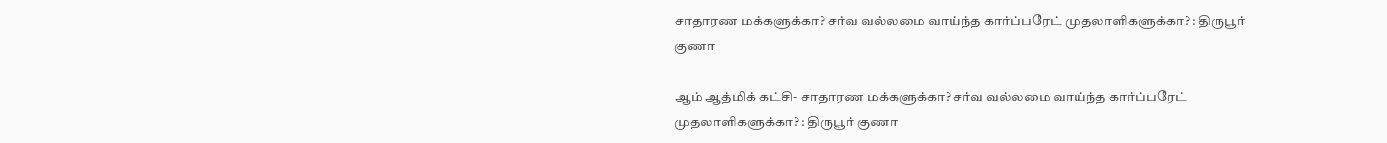சாதாரண மக்களுக்கா? சர்வ வல்லமை வாய்ந்த கார்ப்பரேட் முதலாளிகளுக்கா? : திருபூர் குணா

ஆம் ஆத்மிக் கட்சி- சாதாரண மக்களுக்கா? சர்வ வல்லமை வாய்ந்த கார்ப்பரேட் முதலாளிகளுக்கா? : திருபூர் குணா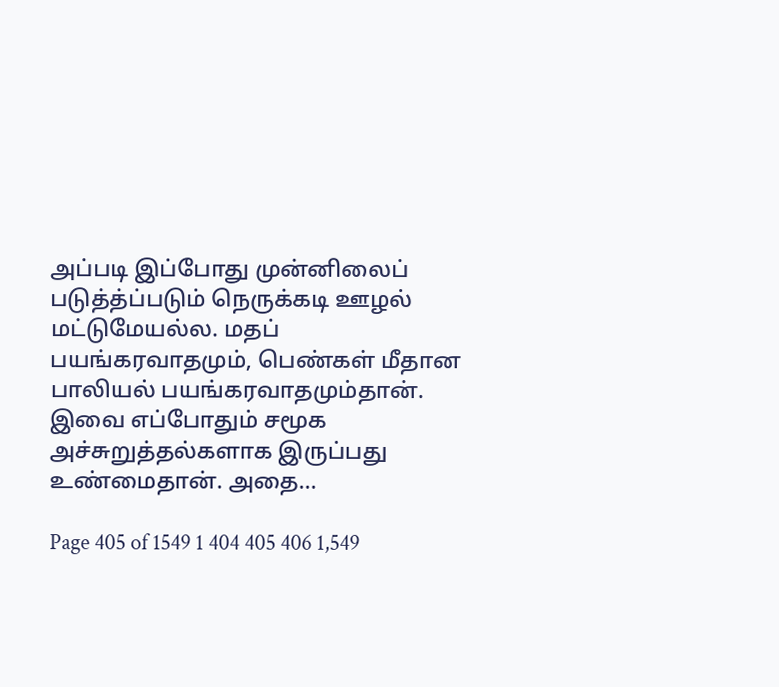அப்படி இப்போது முன்னிலைப் படுத்த்ப்படும் நெருக்கடி ஊழல் மட்டுமேயல்ல. மதப் பயங்கரவாதமும், பெண்கள் மீதான பாலியல் பயங்கரவாதமும்தான். இவை எப்போதும் சமூக அச்சுறுத்தல்களாக இருப்பது உண்மைதான். அதை...

Page 405 of 1549 1 404 405 406 1,549